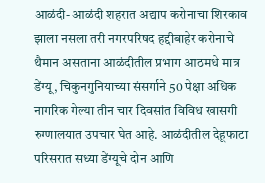आळंदी- आळंदी शहरात अद्याप करोनाचा शिरकाव झाला नसला तरी नगरपरिषद हद्दीबाहेर करोनाचे थैमान असताना आळंदीतील प्रभाग आठमधे मात्र डेंग्यू, चिकुनगुनियाच्या संसर्गाने 50 पेक्षा अधिक नागरिक गेल्या तीन चार दिवसांत विविध खासगी रुग्णालयात उपचार घेत आहे. आळंदीतील देहूफाटा परिसरात सध्या डेंग्यूचे दोन आणि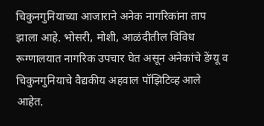चिकुनगुनियाच्या आजाराने अनेक नागरिकांना ताप झाला आहे. भोसरी, मोशी, आळंदीतील विविध रूग्णालयात नागरिक उपचार घेत असून अनेकांचे डेंग्यू व चिकुनगुनियाचे वैद्यकीय अहवाल पॉझिटिव्ह आले आहेत.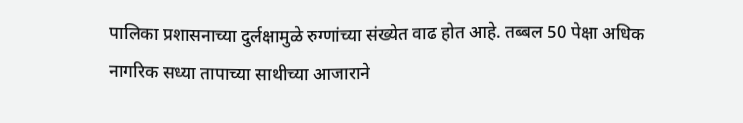पालिका प्रशासनाच्या दुर्लक्षामुळे रुग्णांच्या संख्येत वाढ होत आहे. तब्बल 50 पेक्षा अधिक नागरिक सध्या तापाच्या साथीच्या आजाराने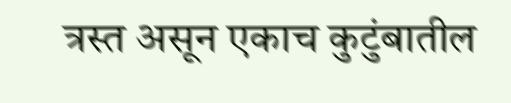त्रस्त असून एकाच कुटुंबातील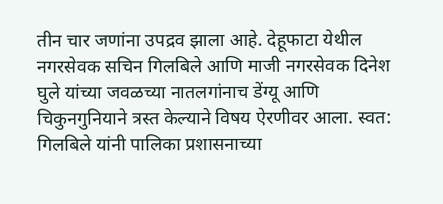तीन चार जणांना उपद्रव झाला आहे. देहूफाटा येथील नगरसेवक सचिन गिलबिले आणि माजी नगरसेवक दिनेश घुले यांच्या जवळच्या नातलगांनाच डेंग्यू आणि चिकुनगुनियाने त्रस्त केल्याने विषय ऐरणीवर आला. स्वत: गिलबिले यांनी पालिका प्रशासनाच्या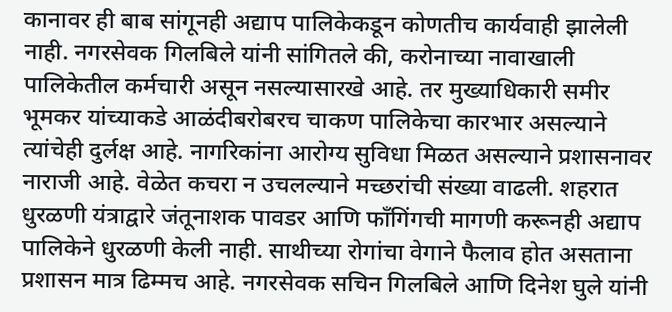कानावर ही बाब सांगूनही अद्याप पालिकेकडून कोणतीच कार्यवाही झालेली नाही. नगरसेवक गिलबिले यांनी सांगितले की, करोनाच्या नावाखाली पालिकेतील कर्मचारी असून नसल्यासारखे आहे. तर मुख्याधिकारी समीर भूमकर यांच्याकडे आळंदीबरोबरच चाकण पालिकेचा कारभार असल्याने त्यांचेही दुर्लक्ष आहे. नागरिकांना आरोग्य सुविधा मिळत असल्याने प्रशासनावर नाराजी आहे. वेळेत कचरा न उचलल्याने मच्छरांची संख्या वाढली. शहरात धुरळणी यंत्राद्वारे जंतूनाशक पावडर आणि फॉंगिंगची मागणी करूनही अद्याप पालिकेने धुरळणी केली नाही. साथीच्या रोगांचा वेगाने फैलाव होत असताना प्रशासन मात्र ढिम्मच आहे. नगरसेवक सचिन गिलबिले आणि दिनेश घुले यांनी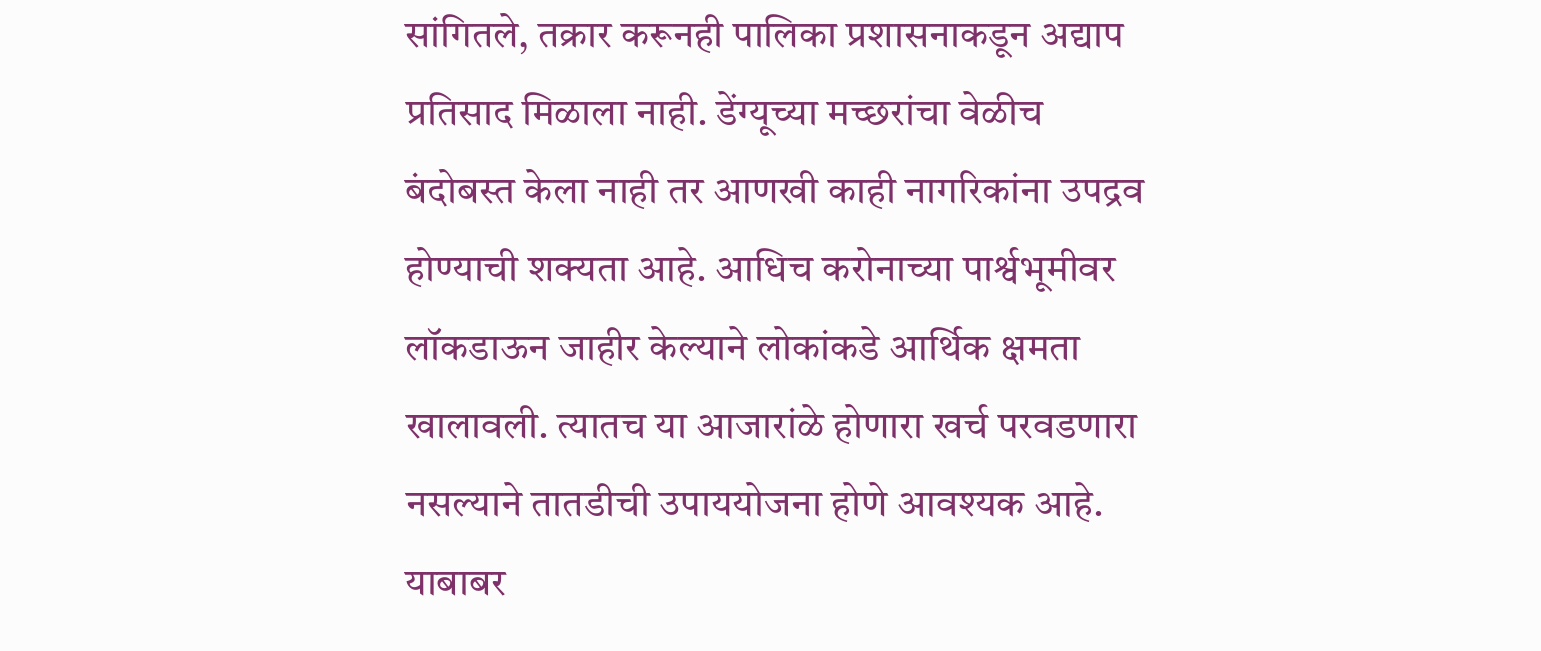सांगितले, तक्रार करूनही पालिका प्रशासनाकडून अद्याप प्रतिसाद मिळाला नाही. डेंग्यूच्या मच्छरांचा वेळीच बंदोबस्त केला नाही तर आणखी काही नागरिकांना उपद्रव होण्याची शक्यता आहे. आधिच करोनाच्या पार्श्वभूमीवर लॉकडाऊन जाहीर केल्याने लोकांकडे आर्थिक क्षमता खालावली. त्यातच या आजारांळे होणारा खर्च परवडणारा नसल्याने तातडीची उपाययोजना होणे आवश्यक आहे. याबाबर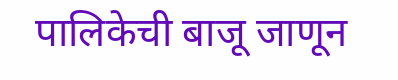पालिकेची बाजू जाणून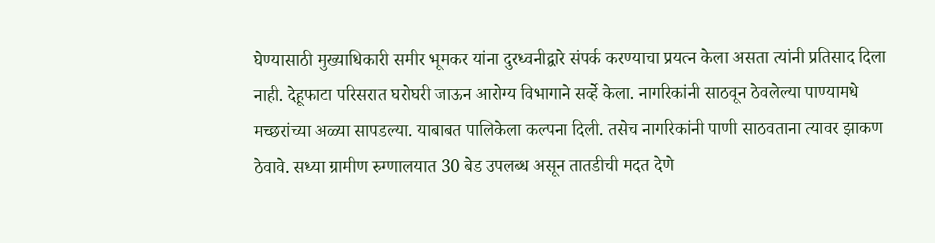घेण्यासाठी मुख्याधिकारी समीर भूमकर यांना दुरध्वनीद्वारे संपर्क करण्याचा प्रयत्न केला असता त्यांनी प्रतिसाद दिला नाही. देहूफाटा परिसरात घरोघरी जाऊन आरोग्य विभागाने सर्व्हे केला. नागरिकांनी साठवून ठेवलेल्या पाण्यामधे मच्छरांच्या अळ्या सापडल्या. याबाबत पालिकेला कल्पना दिली. तसेच नागरिकांनी पाणी साठवताना त्यावर झाकण ठेवावे. सध्या ग्रामीण रुग्णालयात 30 बेड उपलब्ध असून तातडीची मदत देणे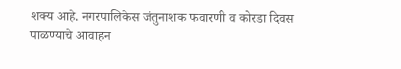शक्य आहे. नगरपालिकेस जंतुनाशक फवारणी व कोरडा दिवस पाळण्याचे आवाहन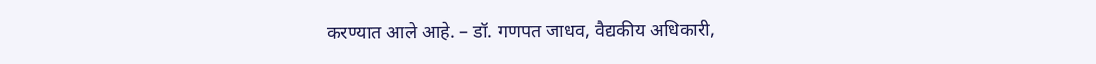करण्यात आले आहे. – डॉ. गणपत जाधव, वैद्यकीय अधिकारी,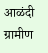आळंदी ग्रामीण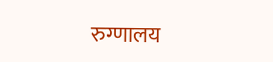रुग्णालय